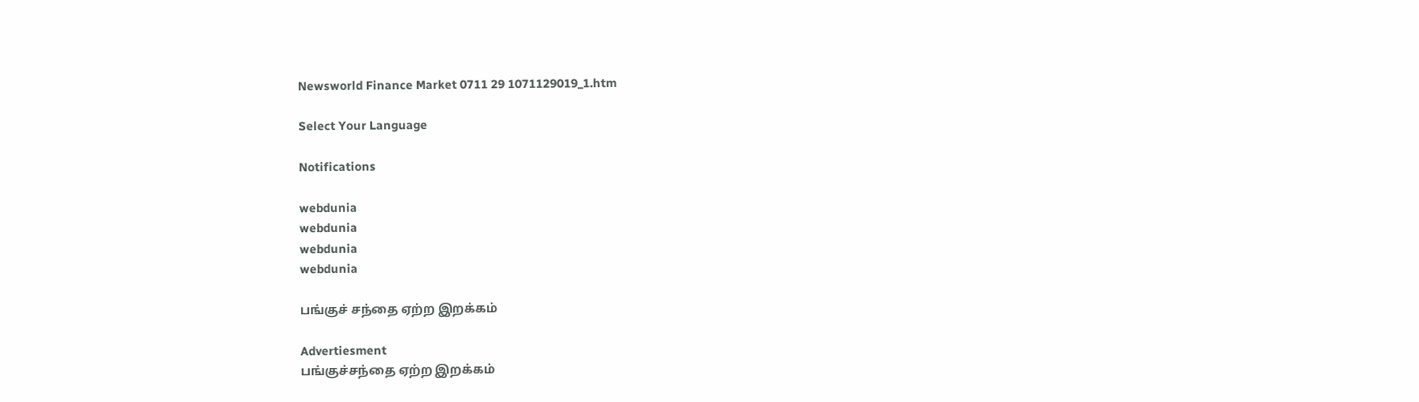Newsworld Finance Market 0711 29 1071129019_1.htm

Select Your Language

Notifications

webdunia
webdunia
webdunia
webdunia

பங்குச் சந்தை ஏற்ற இறக்கம்

Advertiesment
பங்குச்சந்தை ஏற்ற இறக்கம்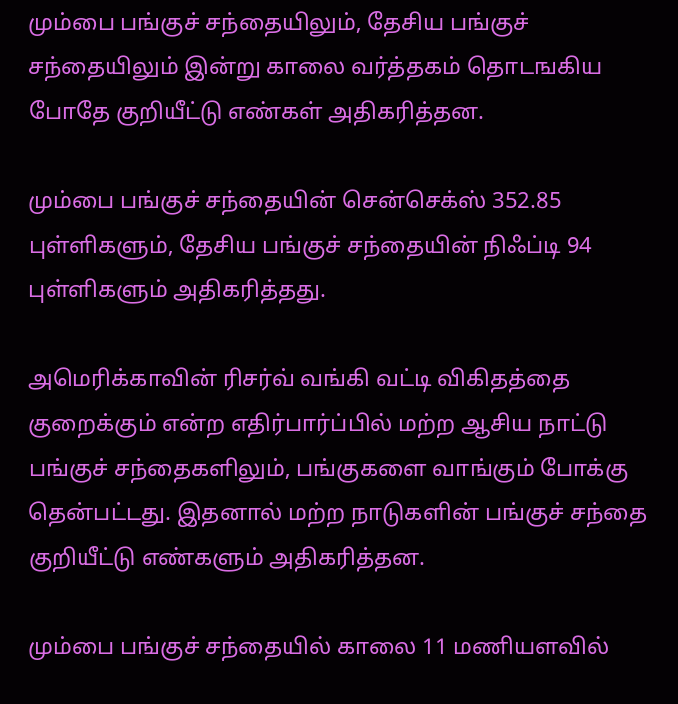மும்பை பங்குச் சந்தையிலும், தேசிய பங்குச் சந்தையிலும் இன்று காலை வர்த்தகம் தொடஙகிய போதே குறியீட்டு எண்கள் அதிகரித்தன.

மும்பை பங்குச் சந்தையின் சென்செக்ஸ் 352.85 புள்ளிகளும், தேசிய பங்குச் சந்தையின் நிஃப்டி 94 புள்ளிகளும் அதிகரித்தது.

அமெரிக்காவின் ரிசர்வ் வங்கி வட்டி விகிதத்தை குறைக்கும் என்ற எதிர்பார்ப்பில் மற்ற ஆசிய நாட்டு பங்குச் சந்தைகளிலும், பங்குகளை வாங்கும் போக்கு தென்பட்டது. இதனால் மற்ற நாடுகளின் பங்குச் சந்தை குறியீட்டு எண்களும் அதிகரித்தன.

மும்பை பங்குச் சந்தையில் காலை 11 மணியளவில்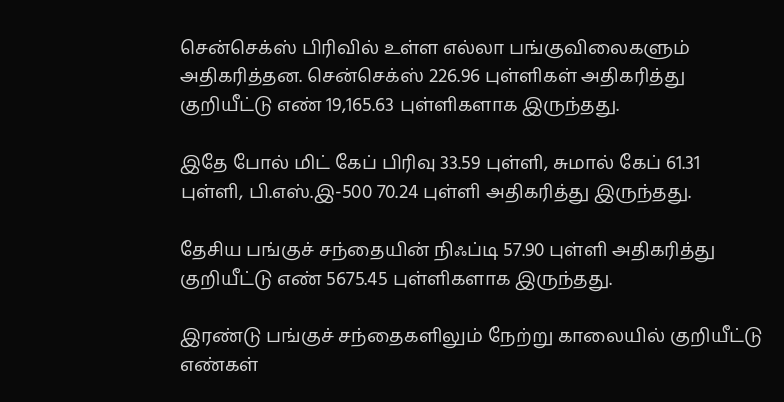சென்செக்ஸ் பிரிவில் உள்ள எல்லா பங்குவிலைகளும் அதிகரித்தன. சென்செக்ஸ் 226.96 புள்ளிகள் அதிகரித்து குறியீட்டு எண் 19,165.63 புள்ளிகளாக இருந்தது.

இதே போல் மிட் கேப் பிரிவு 33.59 புள்ளி, சுமால் கேப் 61.31 புள்ளி, பி.எஸ்.இ-500 70.24 புள்ளி அதிகரித்து இருந்தது.

தேசிய பங்குச் சந்தையின் நிஃப்டி 57.90 புள்ளி அதிகரித்து குறியீட்டு எண் 5675.45 புள்ளிகளாக இருந்தது.

இரண்டு பங்குச் சந்தைகளிலும் நேற்று காலையில் குறியீட்டு எண்கள்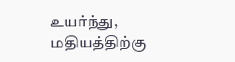உயர்ந்து, மதியத்திற்கு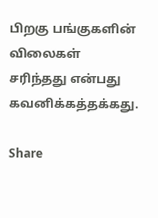பிறகு பங்குகளின் விலைகள் சரிந்தது என்பது கவனிக்கத்தக்கது.

Share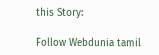this Story:

Follow Webdunia tamil